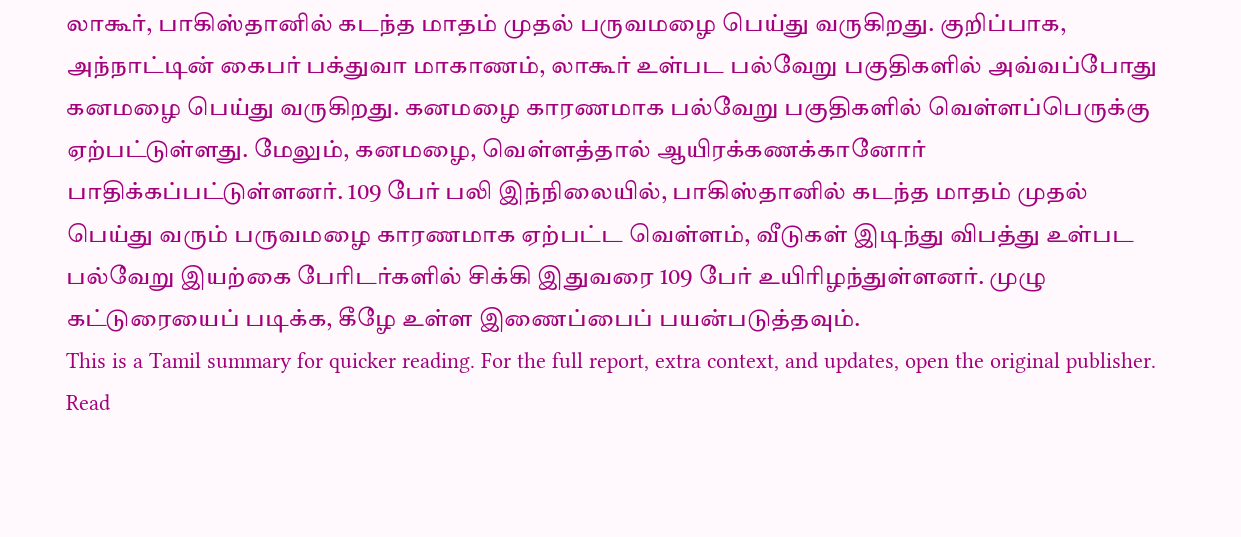லாகூர், பாகிஸ்தானில் கடந்த மாதம் முதல் பருவமழை பெய்து வருகிறது. குறிப்பாக, அந்நாட்டின் கைபர் பக்துவா மாகாணம், லாகூர் உள்பட பல்வேறு பகுதிகளில் அவ்வப்போது கனமழை பெய்து வருகிறது. கனமழை காரணமாக பல்வேறு பகுதிகளில் வெள்ளப்பெருக்கு ஏற்பட்டுள்ளது. மேலும், கனமழை, வெள்ளத்தால் ஆயிரக்கணக்கானோர் பாதிக்கப்பட்டுள்ளனர். 109 பேர் பலி இந்நிலையில், பாகிஸ்தானில் கடந்த மாதம் முதல் பெய்து வரும் பருவமழை காரணமாக ஏற்பட்ட வெள்ளம், வீடுகள் இடிந்து விபத்து உள்பட பல்வேறு இயற்கை பேரிடர்களில் சிக்கி இதுவரை 109 பேர் உயிரிழந்துள்ளனர். முழு கட்டுரையைப் படிக்க, கீழே உள்ள இணைப்பைப் பயன்படுத்தவும்.
This is a Tamil summary for quicker reading. For the full report, extra context, and updates, open the original publisher.
Read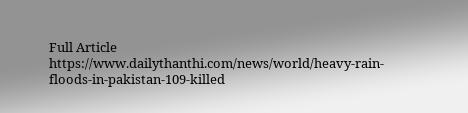Full Article
https://www.dailythanthi.com/news/world/heavy-rain-floods-in-pakistan-109-killed